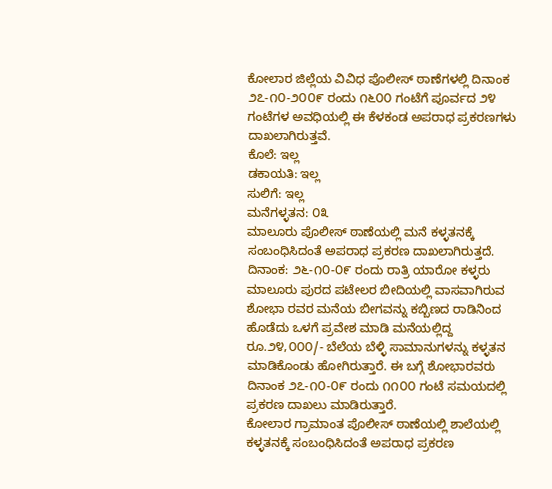ಕೋಲಾರ ಜಿಲ್ಲೆಯ ವಿವಿಧ ಪೊಲೀಸ್ ಠಾಣೆಗಳಲ್ಲಿ ದಿನಾಂಕ ೨೭-೧೦-೨೦೦೯ ರಂದು ೧೬೦೦ ಗಂಟೆಗೆ ಪೂರ್ವದ ೨೪ ಗಂಟೆಗಳ ಅವಧಿಯಲ್ಲಿ ಈ ಕೆಳಕಂಡ ಅಪರಾಧ ಪ್ರಕರಣಗಳು ದಾಖಲಾಗಿರುತ್ತವೆ.
ಕೊಲೆ: ಇಲ್ಲ
ಡಕಾಯತಿ: ಇಲ್ಲ
ಸುಲಿಗೆ: ಇಲ್ಲ
ಮನೆಗಳ್ಳತನ: ೦೩
ಮಾಲೂರು ಪೊಲೀಸ್ ಠಾಣೆಯಲ್ಲಿ ಮನೆ ಕಳ್ಳತನಕ್ಕೆ ಸಂಬಂಧಿಸಿದಂತೆ ಅಪರಾಧ ಪ್ರಕರಣ ದಾಖಲಾಗಿರುತ್ತದೆ. ದಿನಾಂಕ: ೨೬-೧೦-೦೯ ರಂದು ರಾತ್ರಿ ಯಾರೋ ಕಳ್ಳರು ಮಾಲೂರು ಪುರದ ಪಟೇಲರ ಬೀದಿಯಲ್ಲಿ ವಾಸವಾಗಿರುವ ಶೋಭಾ ರವರ ಮನೆಯ ಬೀಗವನ್ನು ಕಬ್ಬಿಣದ ರಾಡಿನಿಂದ ಹೊಡೆದು ಒಳಗೆ ಪ್ರವೇಶ ಮಾಡಿ ಮನೆಯಲ್ಲಿದ್ದ ರೂ.೨೪,೦೦೦/- ಬೆಲೆಯ ಬೆಳ್ಳಿ ಸಾಮಾನುಗಳನ್ನು ಕಳ್ಳತನ ಮಾಡಿಕೊಂಡು ಹೋಗಿರುತ್ತಾರೆ. ಈ ಬಗ್ಗೆ ಶೋಭಾರವರು ದಿನಾಂಕ ೨೭-೧೦-೦೯ ರಂದು ೧೧೦೦ ಗಂಟೆ ಸಮಯದಲ್ಲಿ ಪ್ರಕರಣ ದಾಖಲು ಮಾಡಿರುತ್ತಾರೆ.
ಕೋಲಾರ ಗ್ರಾಮಾಂತ ಪೊಲೀಸ್ ಠಾಣೆಯಲ್ಲಿ ಶಾಲೆಯಲ್ಲಿ ಕಳ್ಳತನಕ್ಕೆ ಸಂಬಂಧಿಸಿದಂತೆ ಅಪರಾಧ ಪ್ರಕರಣ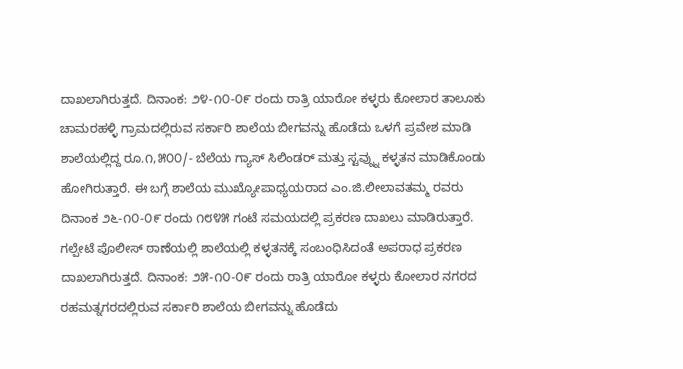ದಾಖಲಾಗಿರುತ್ತದೆ. ದಿನಾಂಕ: ೨೪-೧೦-೦೯ ರಂದು ರಾತ್ರಿ ಯಾರೋ ಕಳ್ಳರು ಕೋಲಾರ ತಾಲೂಕು ಚಾಮರಹಳ್ಳಿ ಗ್ರಾಮದಲ್ಲಿರುವ ಸರ್ಕಾರಿ ಶಾಲೆಯ ಬೀಗವನ್ನು ಹೊಡೆದು ಒಳಗೆ ಪ್ರವೇಶ ಮಾಡಿ ಶಾಲೆಯಲ್ಲಿದ್ದ ರೂ.೧,೫೦೦/- ಬೆಲೆಯ ಗ್ಯಾಸ್ ಸಿಲಿಂಡರ್ ಮತ್ತು ಸ್ಟವ್ನ್ನು ಕಳ್ಳತನ ಮಾಡಿಕೊಂಡು ಹೋಗಿರುತ್ತಾರೆ. ಈ ಬಗ್ಗೆ ಶಾಲೆಯ ಮುಖ್ಯೋಪಾಧ್ಯಯರಾದ ಎಂ.ಜಿ.ಲೀಲಾವತಮ್ಮ ರವರು ದಿನಾಂಕ ೨೬-೧೦-೦೯ ರಂದು ೧೮೪೫ ಗಂಟೆ ಸಮಯದಲ್ಲಿ ಪ್ರಕರಣ ದಾಖಲು ಮಾಡಿರುತ್ತಾರೆ.
ಗಲ್ಪೇಟೆ ಪೊಲೀಸ್ ಠಾಣೆಯಲ್ಲಿ ಶಾಲೆಯಲ್ಲಿ ಕಳ್ಳತನಕ್ಕೆ ಸಂಬಂಧಿಸಿದಂತೆ ಅಪರಾಧ ಪ್ರಕರಣ ದಾಖಲಾಗಿರುತ್ತದೆ. ದಿನಾಂಕ: ೨೫-೧೦-೦೯ ರಂದು ರಾತ್ರಿ ಯಾರೋ ಕಳ್ಳರು ಕೋಲಾರ ನಗರದ ರಹಮತ್ನಗರದಲ್ಲಿರುವ ಸರ್ಕಾರಿ ಶಾಲೆಯ ಬೀಗವನ್ನು ಹೊಡೆದು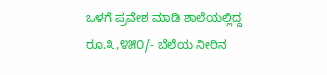ಒಳಗೆ ಪ್ರವೇಶ ಮಾಡಿ ಶಾಲೆಯಲ್ಲಿದ್ದ ರೂ.೩,೪೫೦/- ಬೆಲೆಯ ನೀರಿನ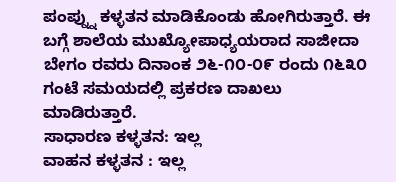ಪಂಪ್ನ್ನು ಕಳ್ಳತನ ಮಾಡಿಕೊಂಡು ಹೋಗಿರುತ್ತಾರೆ. ಈ ಬಗ್ಗೆ ಶಾಲೆಯ ಮುಖ್ಯೋಪಾಧ್ಯಯರಾದ ಸಾಜೀದಾ ಬೇಗಂ ರವರು ದಿನಾಂಕ ೨೬-೧೦-೦೯ ರಂದು ೧೬೩೦ ಗಂಟೆ ಸಮಯದಲ್ಲಿ ಪ್ರಕರಣ ದಾಖಲು ಮಾಡಿರುತ್ತಾರೆ.
ಸಾಧಾರಣ ಕಳ್ಳತನ: ಇಲ್ಲ
ವಾಹನ ಕಳ್ಳತನ : ಇಲ್ಲ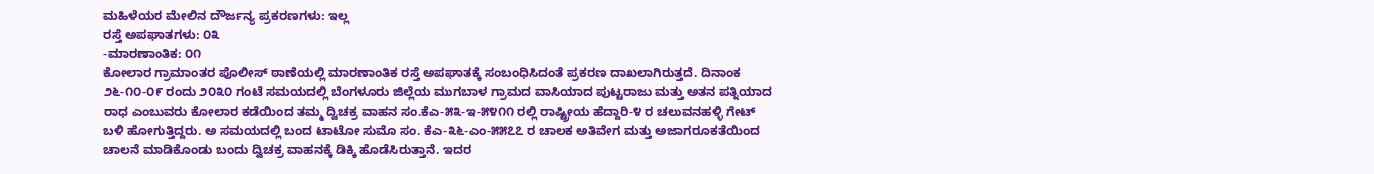ಮಹಿಳೆಯರ ಮೇಲಿನ ದೌರ್ಜನ್ಯ ಪ್ರಕರಣಗಳು: ಇಲ್ಲ
ರಸ್ತೆ ಅಪಘಾತಗಳು: ೦೩
-ಮಾರಣಾಂತಿಕ: ೦೧
ಕೋಲಾರ ಗ್ರಾಮಾಂತರ ಪೊಲೀಸ್ ಠಾಣೆಯಲ್ಲಿ ಮಾರಣಾಂತಿಕ ರಸ್ತೆ ಅಪಘಾತಕ್ಕೆ ಸಂಬಂಧಿಸಿದಂತೆ ಪ್ರಕರಣ ದಾಖಲಾಗಿರುತ್ತದೆ. ದಿನಾಂಕ ೨೬-೧೦-೦೯ ರಂದು ೨೦೩೦ ಗಂಟೆ ಸಮಯದಲ್ಲಿ ಬೆಂಗಳೂರು ಜಿಲ್ಲೆಯ ಮುಗಬಾಳ ಗ್ರಾಮದ ವಾಸಿಯಾದ ಪುಟ್ಟರಾಜು ಮತ್ತು ಅತನ ಪತ್ನಿಯಾದ ರಾಧ ಎಂಬುವರು ಕೋಲಾರ ಕಡೆಯಿಂದ ತಮ್ಮ ದ್ವಿಚಕ್ರ ವಾಹನ ಸಂ.ಕೆಎ-೫೩-ಇ-೫೪೧೧ ರಲ್ಲಿ ರಾಷ್ಟ್ರೀಯ ಹೆದ್ದಾರಿ-೪ ರ ಚಲುವನಹಳ್ಳಿ ಗೇಟ್ ಬಳಿ ಹೋಗುತ್ತಿದ್ದರು. ಅ ಸಮಯದಲ್ಲಿ ಬಂದ ಟಾಟೋ ಸುಮೊ ಸಂ. ಕೆಎ-೩೬-ಎಂ-೫೫೭೭ ರ ಚಾಲಕ ಅತಿವೇಗ ಮತ್ತು ಅಜಾಗರೂಕತೆಯಿಂದ ಚಾಲನೆ ಮಾಡಿಕೊಂಡು ಬಂದು ದ್ವಿಚಕ್ರ ವಾಹನಕ್ಕೆ ಡಿಕ್ಕಿ ಹೊಡೆಸಿರುತ್ತಾನೆ. ಇದರ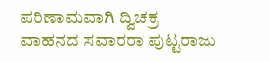ಪರಿಣಾಮವಾಗಿ ದ್ವಿಚಕ್ರ ವಾಹನದ ಸವಾರರಾ ಪುಟ್ಟರಾಜು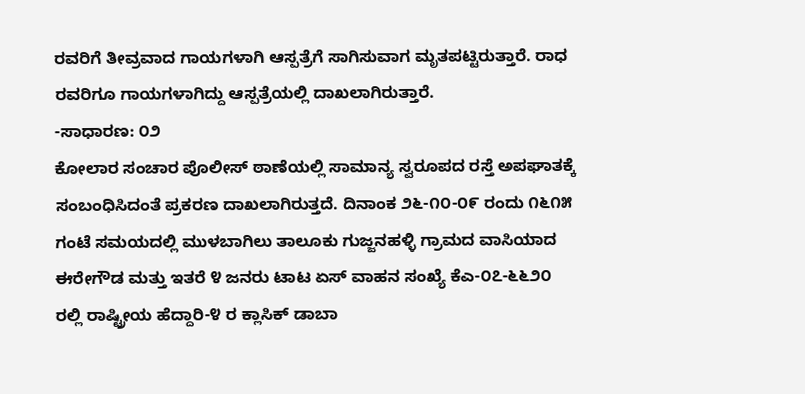ರವರಿಗೆ ತೀವ್ರವಾದ ಗಾಯಗಳಾಗಿ ಆಸ್ಪತ್ರೆಗೆ ಸಾಗಿಸುವಾಗ ಮೃತಪಟ್ಟಿರುತ್ತಾರೆ. ರಾಧ ರವರಿಗೂ ಗಾಯಗಳಾಗಿದ್ದು ಆಸ್ಪತ್ರೆಯಲ್ಲಿ ದಾಖಲಾಗಿರುತ್ತಾರೆ.
-ಸಾಧಾರಣ: ೦೨
ಕೋಲಾರ ಸಂಚಾರ ಪೊಲೀಸ್ ಠಾಣೆಯಲ್ಲಿ ಸಾಮಾನ್ಯ ಸ್ವರೂಪದ ರಸ್ತೆ ಅಪಘಾತಕ್ಕೆ ಸಂಬಂಧಿಸಿದಂತೆ ಪ್ರಕರಣ ದಾಖಲಾಗಿರುತ್ತದೆ. ದಿನಾಂಕ ೨೬-೧೦-೦೯ ರಂದು ೧೬೧೫ ಗಂಟೆ ಸಮಯದಲ್ಲಿ ಮುಳಬಾಗಿಲು ತಾಲೂಕು ಗುಜ್ಜನಹಳ್ಳಿ ಗ್ರಾಮದ ವಾಸಿಯಾದ ಈರೇಗೌಡ ಮತ್ತು ಇತರೆ ೪ ಜನರು ಟಾಟ ಏಸ್ ವಾಹನ ಸಂಖ್ಯೆ ಕೆಎ-೦೭-೬೬೨೦ ರಲ್ಲಿ ರಾಷ್ಟ್ರೀಯ ಹೆದ್ದಾರಿ-೪ ರ ಕ್ಲಾಸಿಕ್ ಡಾಬಾ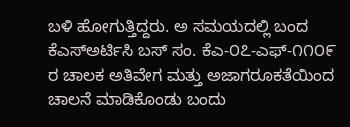ಬಳಿ ಹೋಗುತ್ತಿದ್ದರು. ಅ ಸಮಯದಲ್ಲಿ ಬಂದ ಕೆಎಸ್ಅರ್ಟಿಸಿ ಬಸ್ ಸಂ. ಕೆಎ-೦೭-ಎಫ್-೧೧೦೯ ರ ಚಾಲಕ ಅತಿವೇಗ ಮತ್ತು ಅಜಾಗರೂಕತೆಯಿಂದ ಚಾಲನೆ ಮಾಡಿಕೊಂಡು ಬಂದು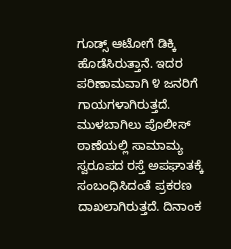ಗೂಡ್ಸ್ ಆಟೋಗೆ ಡಿಕ್ಕಿ ಹೊಡೆಸಿರುತ್ತಾನೆ. ಇದರ ಪರಿಣಾಮವಾಗಿ ೪ ಜನರಿಗೆ ಗಾಯಗಳಾಗಿರುತ್ತದೆ.
ಮುಳಬಾಗಿಲು ಪೊಲೀಸ್ ಠಾಣೆಯಲ್ಲಿ ಸಾಮಾಮ್ಯ ಸ್ವರೂಪದ ರಸ್ತೆ ಅಪಘಾತಕ್ಕೆ ಸಂಬಂಧಿಸಿದಂತೆ ಪ್ರಕರಣ ದಾಖಲಾಗಿರುತ್ತದೆ. ದಿನಾಂಕ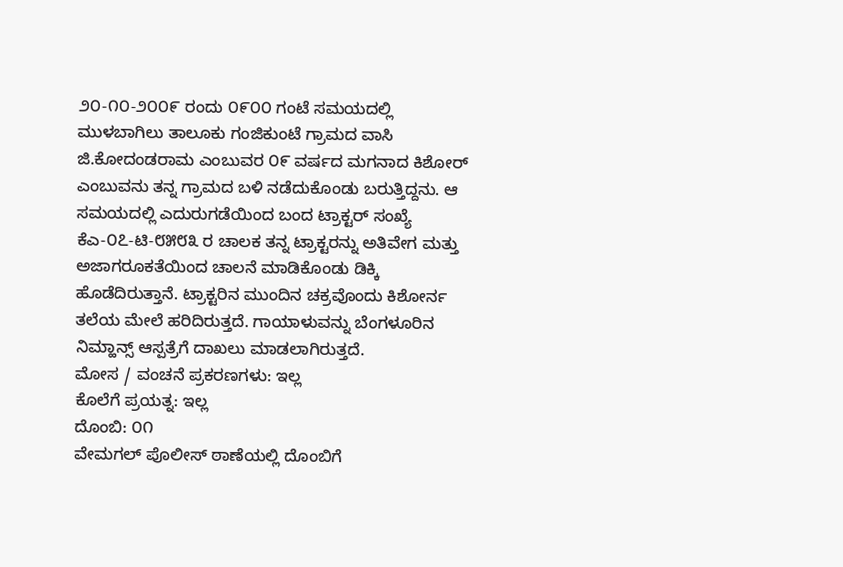೨೦-೧೦-೨೦೦೯ ರಂದು ೦೯೦೦ ಗಂಟೆ ಸಮಯದಲ್ಲಿ ಮುಳಬಾಗಿಲು ತಾಲೂಕು ಗಂಜಿಕುಂಟೆ ಗ್ರಾಮದ ವಾಸಿ ಜಿ.ಕೋದಂಡರಾಮ ಎಂಬುವರ ೦೯ ವರ್ಷದ ಮಗನಾದ ಕಿಶೋರ್ ಎಂಬುವನು ತನ್ನ ಗ್ರಾಮದ ಬಳಿ ನಡೆದುಕೊಂಡು ಬರುತ್ತಿದ್ದನು. ಆ ಸಮಯದಲ್ಲಿ ಎದುರುಗಡೆಯಿಂದ ಬಂದ ಟ್ರಾಕ್ಟರ್ ಸಂಖ್ಯೆ ಕೆಎ-೦೭-ಟಿ-೮೫೮೩ ರ ಚಾಲಕ ತನ್ನ ಟ್ರಾಕ್ಟರನ್ನು ಅತಿವೇಗ ಮತ್ತು ಅಜಾಗರೂಕತೆಯಿಂದ ಚಾಲನೆ ಮಾಡಿಕೊಂಡು ಡಿಕ್ಕಿ ಹೊಡೆದಿರುತ್ತಾನೆ. ಟ್ರಾಕ್ಟರಿನ ಮುಂದಿನ ಚಕ್ರವೊಂದು ಕಿಶೋರ್ನ ತಲೆಯ ಮೇಲೆ ಹರಿದಿರುತ್ತದೆ. ಗಾಯಾಳುವನ್ನು ಬೆಂಗಳೂರಿನ ನಿಮ್ಹಾನ್ಸ್ ಆಸ್ಪತ್ರೆಗೆ ದಾಖಲು ಮಾಡಲಾಗಿರುತ್ತದೆ.
ಮೋಸ / ವಂಚನೆ ಪ್ರಕರಣಗಳು: ಇಲ್ಲ
ಕೊಲೆಗೆ ಪ್ರಯತ್ನ: ಇಲ್ಲ
ದೊಂಬಿ: ೦೧
ವೇಮಗಲ್ ಪೊಲೀಸ್ ಠಾಣೆಯಲ್ಲಿ ದೊಂಬಿಗೆ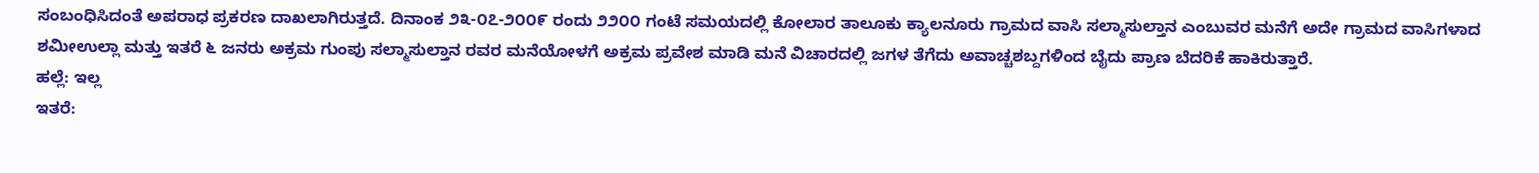ಸಂಬಂಧಿಸಿದಂತೆ ಅಪರಾಧ ಪ್ರಕರಣ ದಾಖಲಾಗಿರುತ್ತದೆ. ದಿನಾಂಕ ೨೩-೦೭-೨೦೦೯ ರಂದು ೨೨೦೦ ಗಂಟೆ ಸಮಯದಲ್ಲಿ ಕೋಲಾರ ತಾಲೂಕು ಕ್ಯಾಲನೂರು ಗ್ರಾಮದ ವಾಸಿ ಸಲ್ಮಾಸುಲ್ತಾನ ಎಂಬುವರ ಮನೆಗೆ ಅದೇ ಗ್ರಾಮದ ವಾಸಿಗಳಾದ ಶಮೀಉಲ್ಲಾ ಮತ್ತು ಇತರೆ ೬ ಜನರು ಅಕ್ರಮ ಗುಂಪು ಸಲ್ಮಾಸುಲ್ತಾನ ರವರ ಮನೆಯೋಳಗೆ ಅಕ್ರಮ ಪ್ರವೇಶ ಮಾಡಿ ಮನೆ ವಿಚಾರದಲ್ಲಿ ಜಗಳ ತೆಗೆದು ಅವಾಚ್ಚಶಬ್ದಗಳಿಂದ ಬೈದು ಪ್ರಾಣ ಬೆದರಿಕೆ ಹಾಕಿರುತ್ತಾರೆ.
ಹಲ್ಲೆ: ಇಲ್ಲ
ಇತರೆ: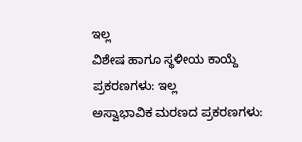ಇಲ್ಲ
ವಿಶೇಷ ಹಾಗೂ ಸ್ಥಳೀಯ ಕಾಯ್ದೆ ಪ್ರಕರಣಗಳು: ಇಲ್ಲ
ಅಸ್ವಾಭಾವಿಕ ಮರಣದ ಪ್ರಕರಣಗಳು: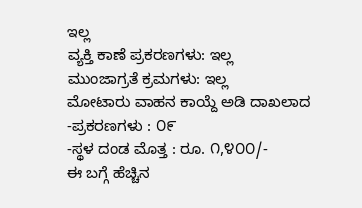ಇಲ್ಲ
ವ್ಯಕ್ತಿ ಕಾಣೆ ಪ್ರಕರಣಗಳು: ಇಲ್ಲ
ಮುಂಜಾಗ್ರತೆ ಕ್ರಮಗಳು: ಇಲ್ಲ
ಮೋಟಾರು ವಾಹನ ಕಾಯ್ದೆ ಅಡಿ ದಾಖಲಾದ
-ಪ್ರಕರಣಗಳು : ೦೯
-ಸ್ಥಳ ದಂಡ ಮೊತ್ತ : ರೂ. ೧,೪೦೦/-
ಈ ಬಗ್ಗೆ ಹೆಚ್ಚಿನ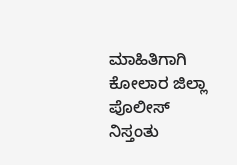ಮಾಹಿತಿಗಾಗಿ ಕೋಲಾರ ಜಿಲ್ಲಾ ಪೊಲೀಸ್ ನಿಸ್ತಂತು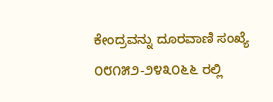ಕೇಂದ್ರವನ್ನು ದೂರವಾಣಿ ಸಂಖ್ಯೆ ೦೮೧೫೨-೨೪೩೦೬೬ ರಲ್ಲಿ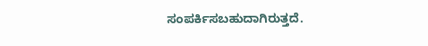ಸಂಪರ್ಕಿಸಬಹುದಾಗಿರುತ್ತದೆ.